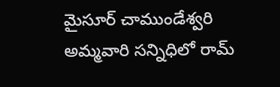మైసూర్ చాముండేశ్వరి అమ్మవారి సన్నిధిలో రామ్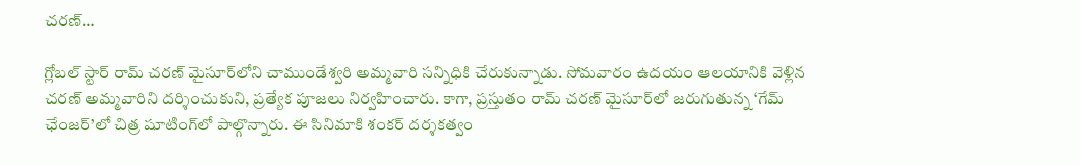చరణ్…

గ్లోబల్ స్టార్‌ రామ్‌ చరణ్‌ మైసూర్‌లోని చాముండేశ్వరి అమ్మవారి సన్నిధికి చేరుకున్నాడు. సోమవారం ఉదయం ఆలయానికి వెళ్లిన చరణ్‌ అమ్మవారిని దర్శించుకుని, ప్రత్యేక పూజలు నిర్వహించారు. కాగా, ప్రస్తుతం రామ్ చరణ్ మైసూర్‌లో జరుగుతున్న ‘గేమ్‌ ఛేంజర్‌’లో చిత్ర షూటింగ్‌లో పాల్గొన్నారు. ఈ సినిమాకి శంకర్‌ దర్శకత్వం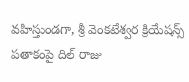వహిస్తుండగా, శ్రీ వెంకటేశ్వర క్రియేషన్స్‌ పతాకంపై దిల్‌ రాజు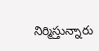నిర్మిస్తున్నారు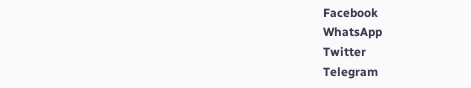Facebook
WhatsApp
Twitter
Telegram